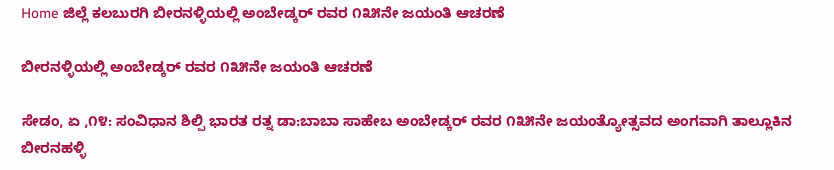Home ಜಿಲ್ಲೆ ಕಲಬುರಗಿ ಬೀರನಳ್ಳಿಯಲ್ಲಿ ಅಂಬೇಡ್ಕರ್ ರವರ ೧೩೫ನೇ ಜಯಂತಿ ಆಚರಣೆ

ಬೀರನಳ್ಳಿಯಲ್ಲಿ ಅಂಬೇಡ್ಕರ್ ರವರ ೧೩೫ನೇ ಜಯಂತಿ ಆಚರಣೆ

ಸೇಡಂ, ಏ ,೧೪: ಸಂವಿಧಾನ ಶಿಲ್ಪಿ ಭಾರತ ರತ್ನ ಡಾ:ಬಾಬಾ ಸಾಹೇಬ ಅಂಬೇಡ್ಕರ್ ರವರ ೧೩೫ನೇ ಜಯಂತ್ಯೋತ್ಸವದ ಅಂಗವಾಗಿ ತಾಲ್ಲೂಕಿನ ಬೀರನಹಳ್ಳಿ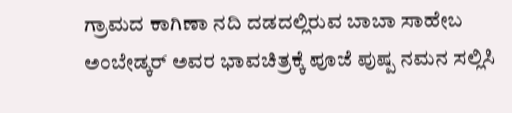ಗ್ರಾಮದ ಕಾಗಿಣಾ ನದಿ ದಡದಲ್ಲಿರುವ ಬಾಬಾ ಸಾಹೇಬ ಅಂಬೇಡ್ಕರ್ ಅವರ ಭಾವಚಿತ್ರಕ್ಕೆ ಪೂಜೆ ಪುಷ್ಪ ನಮನ ಸಲ್ಲಿಸಿ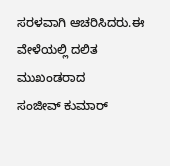ಸರಳವಾಗಿ ಆಚರಿಸಿದರು.ಈ ವೇಳೆಯಲ್ಲಿ ದಲಿತ ಮುಖಂಡರಾದ
ಸಂಜೀವ್ ಕುಮಾರ್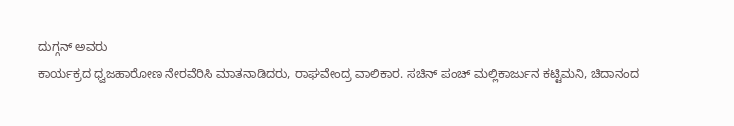ದುಗ್ಗನ್ ಅವರು
ಕಾರ್ಯಕ್ರದ ಧ್ವಜಹಾರೋಣ ನೇರವೆರಿಸಿ ಮಾತನಾಡಿದರು, ರಾಘವೇಂದ್ರ ವಾಲಿಕಾರ. ಸಚಿನ್ ಪಂಚ್ ಮಲ್ಲಿಕಾರ್ಜುನ ಕಟ್ಟಿಮನಿ, ಚಿದಾನಂದ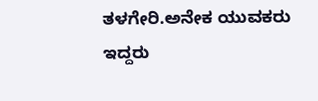ತಳಗೇರಿ.ಅನೇಕ ಯುವಕರು ಇದ್ದರು